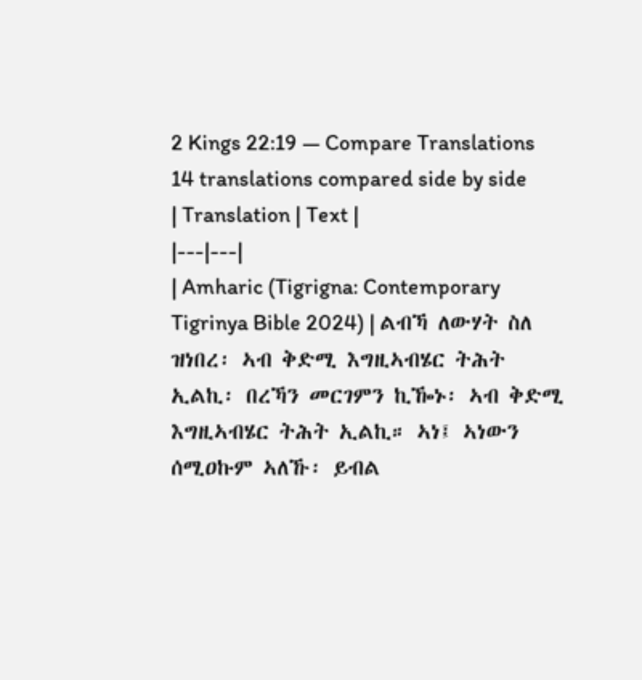2 Kings 22:19 — Compare Translations
14 translations compared side by side
| Translation | Text |
|---|---|
| Amharic (Tigrigna: Contemporary Tigrinya Bible 2024) | ልብኻ ለውሃት ስለ ዝነበረ፡ ኣብ ቅድሚ እግዚኣብሄር ትሕት ኢልኪ፡ በረኻን መርገምን ኪዀኑ፡ ኣብ ቅድሚ እግዚኣብሄር ትሕት ኢልኪ። ኣነ፤ ኣነውን ሰሚዐኩም ኣለኹ፡ ይብል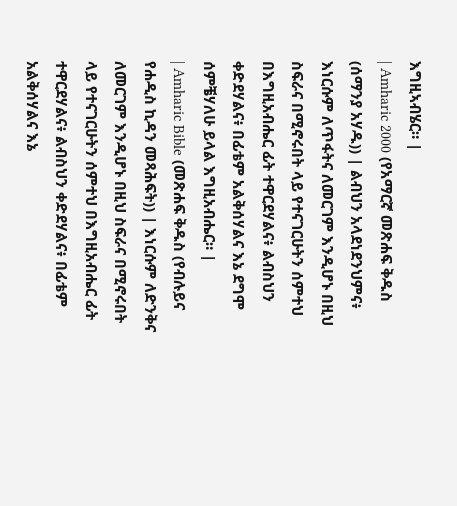እግዚኣብሄር። |
| Amharic 2000 (የአማርኛ መጽሐፍ ቅዱስ (ሰማንያ አሃዱ)) | ልብህን አላደነደንህምና፥ እነርሱም ለጥፋትና ለመርገም እንዲሆኑ በዚህ ስፍራና በሚኖሩበት ላይ የተናገርሁትን ሰምተህ በእግዚአብሔር ፊት ተዋርደሃልና፥ ልብስህን ቀድደሃልና፥ በፊቴም አልቅሰሃልና እኔ ደግሞ ሰምቼሃለሁ ይላል እግዚአብሔር። |
| Amharic Bible (መጽሐፍ ቅዱስ (የብሉይና የሐዲስ ኪዳን መጻሕፍት)) | እነርሱም ለድንቅና ለመርገም እንዲሆኑ በዚህ ስፍራና በሚኖሩበት ላይ የተናገርሁትን ሰምተህ በእግዚአብሔር ፊት ተዋርደሃልና፥ ልብስህን ቀድደሃልና፥ በፊቴም አልቅሰሃልና እኔ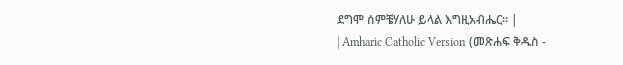ደግሞ ሰምቼሃለሁ ይላል እግዚአብሔር። |
| Amharic Catholic Version (መጽሐፍ ቅዱስ -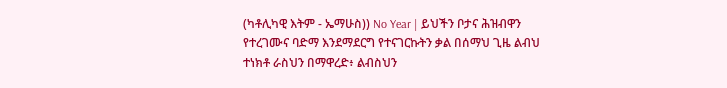(ካቶሊካዊ እትም - ኤማሁስ)) No Year | ይህችን ቦታና ሕዝብዋን የተረገሙና ባድማ እንደማደርግ የተናገርኩትን ቃል በሰማህ ጊዜ ልብህ ተነክቶ ራስህን በማዋረድ፥ ልብስህን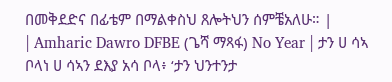በመቅደድና በፊቴም በማልቀስህ ጸሎትህን ሰምቼአለሁ። |
| Amharic Dawro DFBE (ጌሻ ማጻፋ) No Year | ታን ሀ ሳኣ ቦላነ ሀ ሳኣን ደእያ አሳ ቦላ፥ ‘ታን ህንተንታ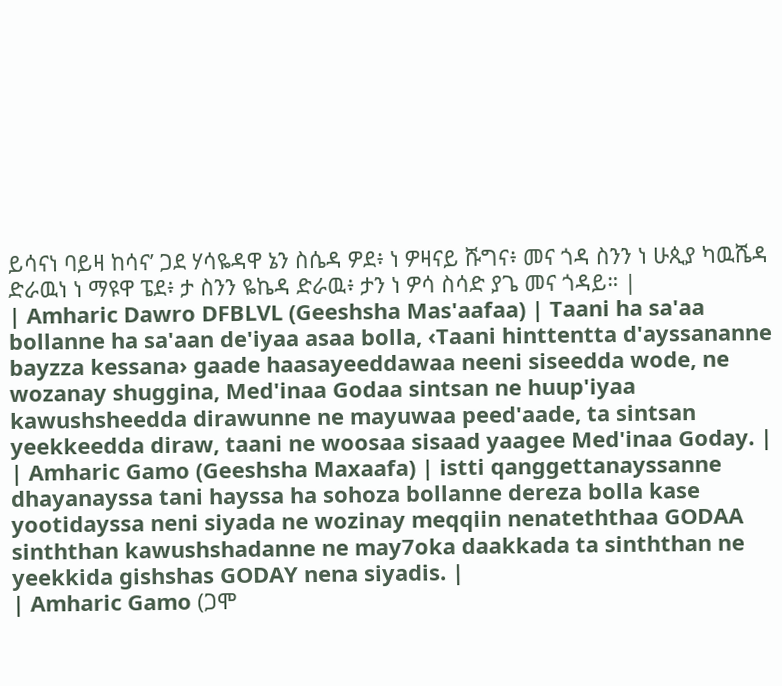ይሳናነ ባይዛ ከሳና’ ጋደ ሃሳዬዳዋ ኔን ስሴዳ ዎደ፥ ነ ዎዛናይ ሹግና፥ መና ጎዳ ስንን ነ ሁጲያ ካዉሼዳ ድራዉነ ነ ማዩዋ ፔደ፥ ታ ስንን ዬኬዳ ድራዉ፥ ታን ነ ዎሳ ስሳድ ያጌ መና ጎዳይ። |
| Amharic Dawro DFBLVL (Geeshsha Mas'aafaa) | Taani ha sa'aa bollanne ha sa'aan de'iyaa asaa bolla, ‹Taani hinttentta d'ayssananne bayzza kessana› gaade haasayeeddawaa neeni siseedda wode, ne wozanay shuggina, Med'inaa Godaa sintsan ne huup'iyaa kawushsheedda dirawunne ne mayuwaa peed'aade, ta sintsan yeekkeedda diraw, taani ne woosaa sisaad yaagee Med'inaa Goday. |
| Amharic Gamo (Geeshsha Maxaafa) | istti qanggettanayssanne dhayanayssa tani hayssa ha sohoza bollanne dereza bolla kase yootidayssa neni siyada ne wozinay meqqiin nenateththaa GODAA sinththan kawushshadanne ne may7oka daakkada ta sinththan ne yeekkida gishshas GODAY nena siyadis. |
| Amharic Gamo (ጋሞ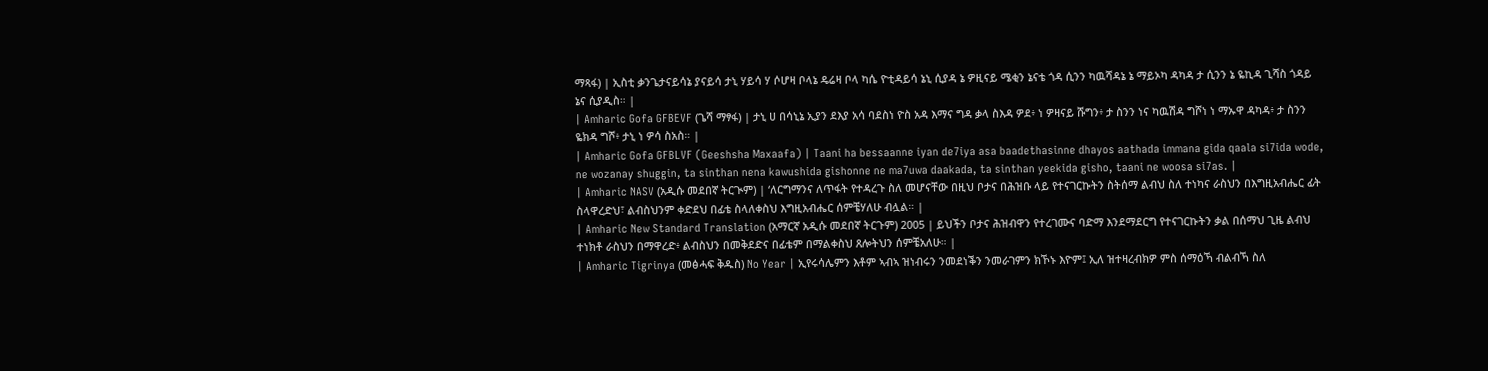ማጻፋ) | ኢስቲ ቃንጌታናይሳኔ ያናይሳ ታኒ ሃይሳ ሃ ሶሆዛ ቦላኔ ዴሬዛ ቦላ ካሴ ዮቲዳይሳ ኔኒ ሲያዳ ኔ ዎዚናይ ሜቂን ኔናቴ ጎዳ ሲንን ካዉሻዳኔ ኔ ማይኦካ ዳካዳ ታ ሲንን ኔ ዬኪዳ ጊሻስ ጎዳይ ኔና ሲያዲስ። |
| Amharic Gofa GFBEVF (ጌሻ ማፃፋ) | ታኒ ሀ በሳኒኔ ኢያን ደእያ አሳ ባደስነ ዮስ አዳ እማና ግዳ ቃላ ስእዳ ዎደ፥ ነ ዎዛናይ ሹግን፥ ታ ስንን ነና ካዉሽዳ ግሾነ ነ ማኡዋ ዳካዳ፥ ታ ስንን ዬክዳ ግሾ፥ ታኒ ነ ዎሳ ስአስ። |
| Amharic Gofa GFBLVF (Geeshsha Maxaafa) | Taani ha bessaanne iyan de7iya asa baadethasinne dhayos aathada immana gida qaala si7ida wode, ne wozanay shuggin, ta sinthan nena kawushida gishonne ne ma7uwa daakada, ta sinthan yeekida gisho, taani ne woosa si7as. |
| Amharic NASV (አዲሱ መደበኛ ትርጒም) | ‘ለርግማንና ለጥፋት የተዳረጉ ስለ መሆናቸው በዚህ ቦታና በሕዝቡ ላይ የተናገርኩትን ስትሰማ ልብህ ስለ ተነካና ራስህን በእግዚአብሔር ፊት ስላዋረድህ፣ ልብስህንም ቀድደህ በፊቴ ስላለቀስህ እግዚአብሔር ሰምቼሃለሁ ብሏል። |
| Amharic New Standard Translation (አማርኛ አዲሱ መደበኛ ትርጉም) 2005 | ይህችን ቦታና ሕዝብዋን የተረገሙና ባድማ እንደማደርግ የተናገርኩትን ቃል በሰማህ ጊዜ ልብህ ተነክቶ ራስህን በማዋረድ፥ ልብስህን በመቅደድና በፊቴም በማልቀስህ ጸሎትህን ሰምቼአለሁ። |
| Amharic Tigrinya (መፅሓፍ ቅዱስ) No Year | ኢየሩሳሌምን እቶም ኣብኣ ዝነብሩን ንመደነቕን ንመራገምን ክኾኑ እዮም፤ ኢለ ዝተዛረብክዎ ምስ ሰማዕኻ ብልብኻ ስለ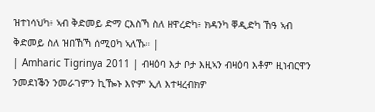ዝተነሳህካ፥ ኣብ ቅድመይ ድማ ርእስኻ ስለ ዘዋረድካ፥ ክዳንካ ቐዲድካ ኸዓ ኣብ ቅድመይ ስለ ዝበኸኻ ሰሚዐካ ኣለኹ። |
| Amharic Tigrinya 2011 | ብዛዕባ እታ ቦታ እዚኣን ብዛዕባ እቶም ዚነብርዋን ንመደነቕን ንመራገምን ኪዀኑ እዮም ኢለ እተዛረብክዎ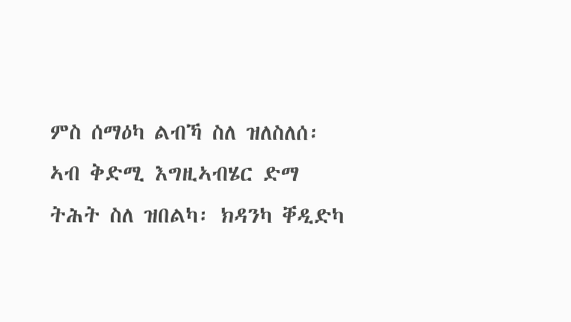ምስ ሰማዕካ ልብኻ ስለ ዝለስለሰ፡ ኣብ ቅድሚ እግዚኣብሄር ድማ ትሕት ስለ ዝበልካ፡ ክዳንካ ቐዲድካ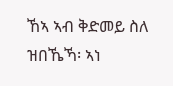ኸኣ ኣብ ቅድመይ ስለ ዝበኼኻ፡ ኣነ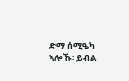ድማ ሰሚዔካ ኣሎኹ፡ ይብል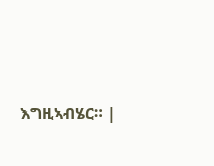እግዚኣብሄር። |